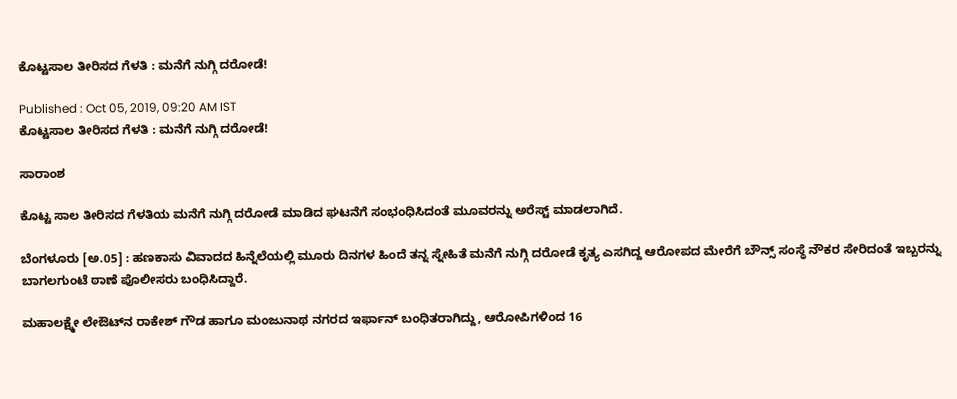ಕೊಟ್ಟಸಾಲ ತೀರಿಸದ ಗೆಳತಿ : ಮನೆಗೆ ನುಗ್ಗಿ ದರೋಡೆ!

Published : Oct 05, 2019, 09:20 AM IST
ಕೊಟ್ಟಸಾಲ ತೀರಿಸದ ಗೆಳತಿ : ಮನೆಗೆ ನುಗ್ಗಿ ದರೋಡೆ!

ಸಾರಾಂಶ

ಕೊಟ್ಟ ಸಾಲ ತೀರಿಸದ ಗೆಳತಿಯ ಮನೆಗೆ ನುಗ್ಗಿ ದರೋಡೆ ಮಾಡಿದ ಘಟನೆಗೆ ಸಂಭಂಧಿಸಿದಂತೆ ಮೂವರನ್ನು ಅರೆಸ್ಟ್ ಮಾಡಲಾಗಿದೆ.

ಬೆಂಗಳೂರು [ಅ.05] : ಹಣಕಾಸು ವಿವಾದದ ಹಿನ್ನೆಲೆಯಲ್ಲಿ ಮೂರು ದಿನಗಳ ಹಿಂದೆ ತನ್ನ ಸ್ನೇಹಿತೆ ಮನೆಗೆ ನುಗ್ಗಿ ದರೋಡೆ ಕೃತ್ಯ ಎಸಗಿದ್ದ ಆರೋಪದ ಮೇರೆಗೆ ಬೌನ್ಸ್‌ ಸಂಸ್ಥೆ ನೌಕರ ಸೇರಿದಂತೆ ಇಬ್ಬರನ್ನು ಬಾಗಲಗುಂಟೆ ಠಾಣೆ ಪೊಲೀಸರು ಬಂಧಿಸಿದ್ದಾರೆ.

ಮಹಾಲಕ್ಷ್ಮೇ ಲೇಔಟ್‌ನ ರಾಕೇಶ್‌ ಗೌಡ ಹಾಗೂ ಮಂಜುನಾಥ ನಗರದ ಇರ್ಫಾನ್‌ ಬಂಧಿತರಾಗಿದ್ದು, ಆರೋಪಿಗಳಿಂದ 16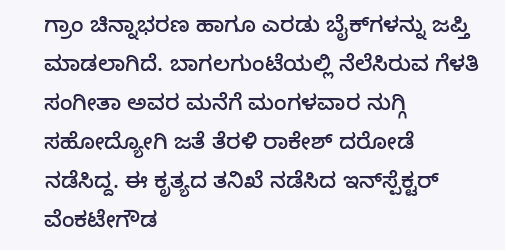ಗ್ರಾಂ ಚಿನ್ನಾಭರಣ ಹಾಗೂ ಎರಡು ಬೈಕ್‌ಗಳನ್ನು ಜಪ್ತಿ ಮಾಡಲಾಗಿದೆ. ಬಾಗಲಗುಂಟೆಯಲ್ಲಿ ನೆಲೆಸಿರುವ ಗೆಳತಿ ಸಂಗೀತಾ ಅವರ ಮನೆಗೆ ಮಂಗಳವಾರ ನುಗ್ಗಿ ಸಹೋದ್ಯೋಗಿ ಜತೆ ತೆರಳಿ ರಾಕೇಶ್‌ ದರೋಡೆ ನಡೆಸಿದ್ದ. ಈ ಕೃತ್ಯದ ತನಿಖೆ ನಡೆಸಿದ ಇನ್‌ಸ್ಪೆಕ್ಟರ್‌ ವೆಂಕಟೇಗೌಡ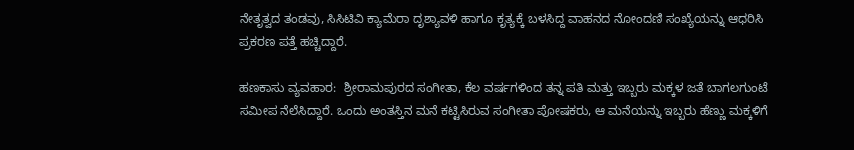ನೇತೃತ್ವದ ತಂಡವು, ಸಿಸಿಟಿವಿ ಕ್ಯಾಮೆರಾ ದೃಶ್ಯಾವಳಿ ಹಾಗೂ ಕೃತ್ಯಕ್ಕೆ ಬಳಸಿದ್ದ ವಾಹನದ ನೋಂದಣಿ ಸಂಖ್ಯೆಯನ್ನು ಆಧರಿಸಿ ಪ್ರಕರಣ ಪತ್ತೆ ಹಚ್ಚಿದ್ದಾರೆ.

ಹಣಕಾಸು ವ್ಯವಹಾರ:  ಶ್ರೀರಾಮಪುರದ ಸಂಗೀತಾ, ಕೆಲ ವರ್ಷಗಳಿಂದ ತನ್ನ ಪತಿ ಮತ್ತು ಇಬ್ಬರು ಮಕ್ಕಳ ಜತೆ ಬಾಗಲಗುಂಟೆ ಸಮೀಪ ನೆಲೆಸಿದ್ದಾರೆ. ಒಂದು ಅಂತಸ್ತಿನ ಮನೆ ಕಟ್ಟಿಸಿರುವ ಸಂಗೀತಾ ಪೋಷಕರು, ಆ ಮನೆಯನ್ನು ಇಬ್ಬರು ಹೆಣ್ಣು ಮಕ್ಕಳಿಗೆ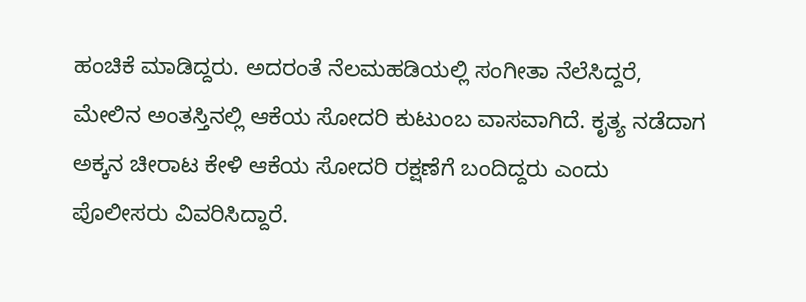ಹಂಚಿಕೆ ಮಾಡಿದ್ದರು. ಅದರಂತೆ ನೆಲಮಹಡಿಯಲ್ಲಿ ಸಂಗೀತಾ ನೆಲೆಸಿದ್ದರೆ, ಮೇಲಿನ ಅಂತಸ್ತಿನಲ್ಲಿ ಆಕೆಯ ಸೋದರಿ ಕುಟುಂಬ ವಾಸವಾಗಿದೆ. ಕೃತ್ಯ ನಡೆದಾಗ ಅಕ್ಕನ ಚೀರಾಟ ಕೇಳಿ ಆಕೆಯ ಸೋದರಿ ರಕ್ಷಣೆಗೆ ಬಂದಿದ್ದರು ಎಂದು ಪೊಲೀಸರು ವಿವರಿಸಿದ್ದಾರೆ.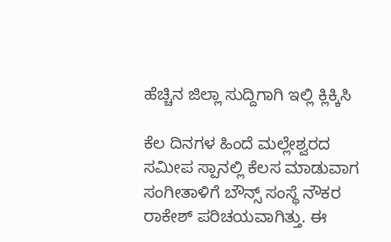ಹೆಚ್ಚಿನ ಜಿಲ್ಲಾ ಸುದ್ದಿಗಾಗಿ ಇಲ್ಲಿ ಕ್ಲಿಕ್ಕಿಸಿ

ಕೆಲ ದಿನಗಳ ಹಿಂದೆ ಮಲ್ಲೇಶ್ವರದ ಸಮೀಪ ಸ್ಪಾನಲ್ಲಿ ಕೆಲಸ ಮಾಡುವಾಗ ಸಂಗೀತಾಳಿಗೆ ಬೌನ್ಸ್‌ ಸಂಸ್ಥೆ ನೌಕರ ರಾಕೇಶ್‌ ಪರಿಚಯವಾಗಿತ್ತು. ಈ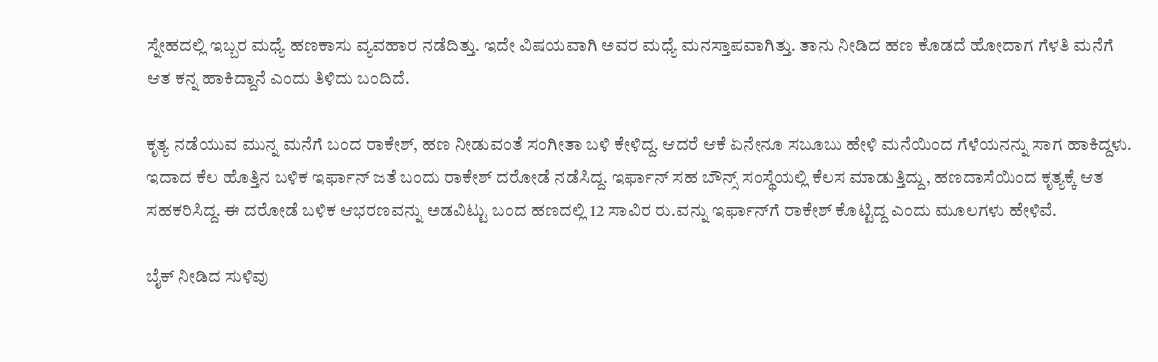ಸ್ನೇಹದಲ್ಲಿ ಇಬ್ಬರ ಮಧ್ಯೆ ಹಣಕಾಸು ವ್ಯವಹಾರ ನಡೆದಿತ್ತು. ಇದೇ ವಿಷಯವಾಗಿ ಅವರ ಮಧ್ಯೆ ಮನಸ್ತಾಪವಾಗಿತ್ತು. ತಾನು ನೀಡಿದ ಹಣ ಕೊಡದೆ ಹೋದಾಗ ಗೆಳತಿ ಮನೆಗೆ ಆತ ಕನ್ನ ಹಾಕಿದ್ದಾನೆ ಎಂದು ತಿಳಿದು ಬಂದಿದೆ.

ಕೃತ್ಯ ನಡೆಯುವ ಮುನ್ನ ಮನೆಗೆ ಬಂದ ರಾಕೇಶ್‌, ಹಣ ನೀಡುವಂತೆ ಸಂಗೀತಾ ಬಳಿ ಕೇಳಿದ್ದ. ಆದರೆ ಆಕೆ ಏನೇನೂ ಸಬೂಬು ಹೇಳಿ ಮನೆಯಿಂದ ಗೆಳೆಯನನ್ನು ಸಾಗ ಹಾಕಿದ್ದಳು. ಇದಾದ ಕೆಲ ಹೊತ್ತಿನ ಬಳಿಕ ಇರ್ಫಾನ್‌ ಜತೆ ಬಂದು ರಾಕೇಶ್‌ ದರೋಡೆ ನಡೆಸಿದ್ದ. ಇರ್ಫಾನ್‌ ಸಹ ಬೌನ್ಸ್‌ ಸಂಸ್ಥೆಯಲ್ಲಿ ಕೆಲಸ ಮಾಡುತ್ತಿದ್ದು, ಹಣದಾಸೆಯಿಂದ ಕೃತ್ಯಕ್ಕೆ ಆತ ಸಹಕರಿಸಿದ್ದ. ಈ ದರೋಡೆ ಬಳಿಕ ಆಭರಣವನ್ನು ಅಡವಿಟ್ಟು ಬಂದ ಹಣದಲ್ಲಿ 12 ಸಾವಿರ ರು.ವನ್ನು ಇರ್ಫಾನ್‌ಗೆ ರಾಕೇಶ್‌ ಕೊಟ್ಟಿದ್ದ ಎಂದು ಮೂಲಗಳು ಹೇಳಿವೆ.

ಬೈಕ್‌ ನೀಡಿದ ಸುಳಿವು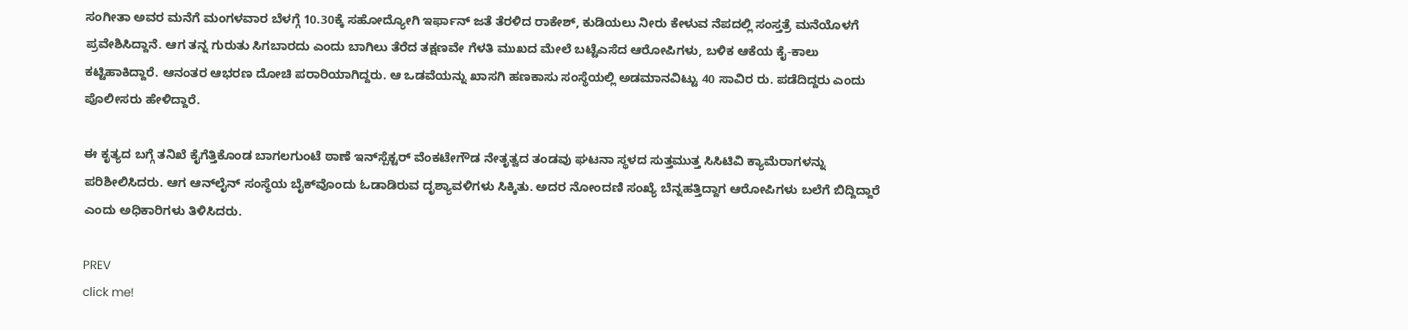ಸಂಗೀತಾ ಅವರ ಮನೆಗೆ ಮಂಗಳವಾರ ಬೆಳಗ್ಗೆ 10.30ಕ್ಕೆ ಸಹೋದ್ಯೋಗಿ ಇರ್ಫಾನ್‌ ಜತೆ ತೆರಳಿದ ರಾಕೇಶ್‌, ಕುಡಿಯಲು ನೀರು ಕೇಳುವ ನೆಪದಲ್ಲಿ ಸಂಸ್ತತ್ರೆ ಮನೆಯೊಳಗೆ ಪ್ರವೇಶಿಸಿದ್ದಾನೆ. ಆಗ ತನ್ನ ಗುರುತು ಸಿಗಬಾರದು ಎಂದು ಬಾಗಿಲು ತೆರೆದ ತಕ್ಷಣವೇ ಗೆಳತಿ ಮುಖದ ಮೇಲೆ ಬಟ್ಟೆಎಸೆದ ಆರೋಪಿಗಳು, ಬಳಿಕ ಆಕೆಯ ಕೈ-ಕಾಲು ಕಟ್ಟಿಹಾಕಿದ್ದಾರೆ. ಆನಂತರ ಆಭರಣ ದೋಚಿ ಪರಾರಿಯಾಗಿದ್ದರು. ಆ ಒಡವೆಯನ್ನು ಖಾಸಗಿ ಹಣಕಾಸು ಸಂಸ್ಥೆಯಲ್ಲಿ ಅಡಮಾನವಿಟ್ಟು 40 ಸಾವಿರ ರು. ಪಡೆದಿದ್ದರು ಎಂದು ಪೊಲೀಸರು ಹೇಳಿದ್ದಾರೆ.

ಈ ಕೃತ್ಯದ ಬಗ್ಗೆ ತನಿಖೆ ಕೈಗೆತ್ತಿಕೊಂಡ ಬಾಗಲಗುಂಟೆ ಠಾಣೆ ಇನ್‌ಸ್ಪೆಕ್ಟರ್‌ ವೆಂಕಟೇಗೌಡ ನೇತೃತ್ವದ ತಂಡವು ಘಟನಾ ಸ್ಥಳದ ಸುತ್ತಮುತ್ತ ಸಿಸಿಟಿವಿ ಕ್ಯಾಮೆರಾಗಳನ್ನು ಪರಿಶೀಲಿಸಿದರು. ಆಗ ಆನ್‌ಲೈನ್‌ ಸಂಸ್ಥೆಯ ಬೈಕ್‌ವೊಂದು ಓಡಾಡಿರುವ ದೃಶ್ಯಾವಳಿಗಳು ಸಿಕ್ಕಿತು. ಅದರ ನೋಂದಣಿ ಸಂಖ್ಯೆ ಬೆನ್ನಹತ್ತಿದ್ದಾಗ ಆರೋಪಿಗಳು ಬಲೆಗೆ ಬಿದ್ದಿದ್ದಾರೆ ಎಂದು ಅಧಿಕಾರಿಗಳು ತಿಳಿಸಿದರು.

PREV
click me!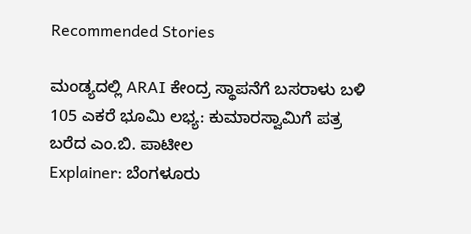Recommended Stories

ಮಂಡ್ಯದಲ್ಲಿ ARAI ಕೇಂದ್ರ ಸ್ಥಾಪನೆಗೆ ಬಸರಾಳು ಬಳಿ 105 ಎಕರೆ ಭೂಮಿ ಲಭ್ಯ: ಕುಮಾರಸ್ವಾಮಿಗೆ ಪತ್ರ ಬರೆದ ಎಂ.ಬಿ. ಪಾಟೀಲ
Explainer: ಬೆಂಗಳೂರು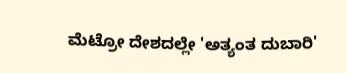ಮೆಟ್ರೋ ದೇಶದಲ್ಲೇ 'ಅತ್ಯಂತ ದುಬಾರಿ'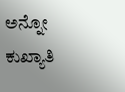ಅನ್ನೋ ಕುಖ್ಯಾತಿ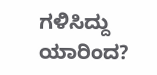ಗಳಿಸಿದ್ದು ಯಾರಿಂದ?